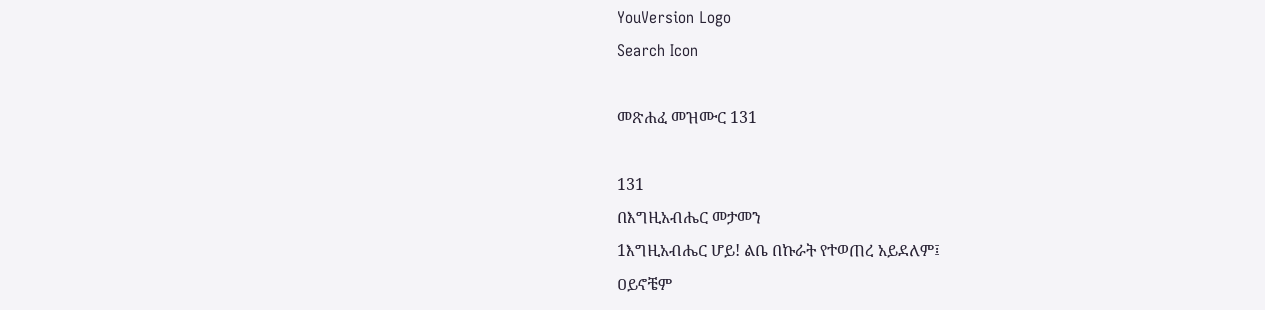YouVersion Logo
Search Icon

መጽሐፈ መዝሙር 131

131
በእግዚአብሔር መታመን
1እግዚአብሔር ሆይ! ልቤ በኩራት የተወጠረ አይደለም፤
ዐይኖቼም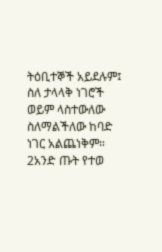ትዕቢተኞች አይደሉም፤
ስለ ታላላቅ ነገሮች ወይም ላስተውለው
ስለማልችለው ከባድ ነገር አልጨነቅም።
2አንድ ጡት የተወ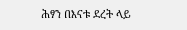ሕፃን በእናቱ ደረት ላይ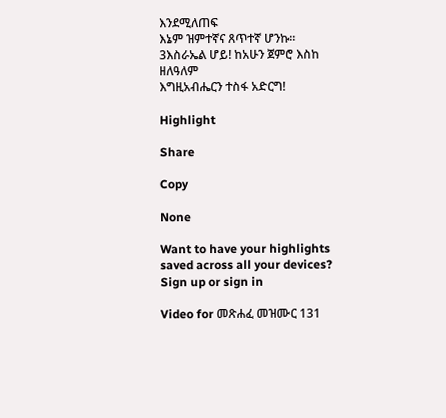እንደሚለጠፍ
እኔም ዝምተኛና ጸጥተኛ ሆንኩ።
3እስራኤል ሆይ! ከአሁን ጀምሮ እስከ ዘለዓለም
እግዚአብሔርን ተስፋ አድርግ!

Highlight

Share

Copy

None

Want to have your highlights saved across all your devices? Sign up or sign in

Video for መጽሐፈ መዝሙር 131